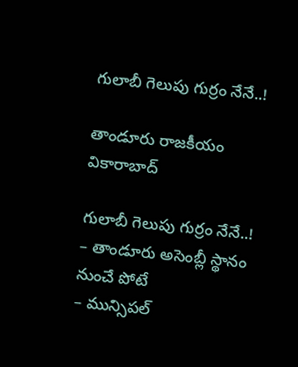గులాబీ గెలుపు గుర్రం నేనే..!

తాండూరు రాజకీయం వికారాబాద్

గులాబీ గెలుపు గుర్రం నేనే..!
– తాండూరు అసెంబ్లీ స్థానం నుంచే పోటే
– మున్సిప‌ల్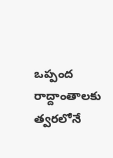ఒప్పంద రాద్దాంతాల‌కు త్వ‌ర‌లోనే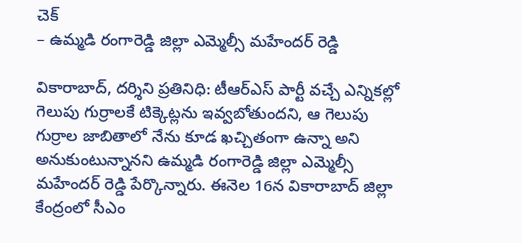చెక్
– ఉమ్మ‌డి రంగారెడ్డి జిల్లా ఎమ్మెల్సీ మ‌హేంద‌ర్ రెడ్డి

వికారాబాద్‌, ద‌ర్శిని ప్ర‌తినిధి: టీఆర్ఎస్ పార్టీ వ‌చ్చే ఎన్నిక‌ల్లో గెలుపు గుర్రాల‌కే టిక్కెట్ల‌ను ఇవ్వ‌బోతుంద‌ని, ఆ గెలుపు గుర్రాల జాబితాలో నేను కూడ ఖ‌చ్చితంగా ఉన్నా అని అనుకుంటున్నాన‌ని ఉమ్మ‌డి రంగారెడ్డి జిల్లా ఎమ్మెల్సీ మ‌హేంద‌ర్ రెడ్డి పేర్కొన్నారు. ఈనెల 16న వికారాబాద్ జిల్లా కేంద్రంలో సీఎం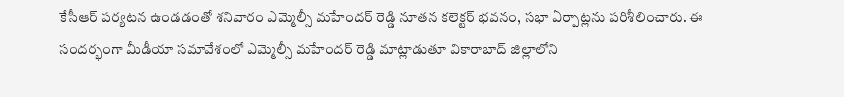కేసీఆర్ ప‌ర్య‌ట‌న ఉండ‌డంతో శ‌నివారం ఎమ్మెల్సీ మ‌హేంద‌ర్ రెడ్డి నూత‌న క‌లెక్ట‌ర్ భ‌వ‌నం, స‌భా ఏర్పాట్ల‌ను ప‌రిశీలించారు. ఈ సంద‌ర్భంగా మీడీయా స‌మావేశంలో ఎమ్మెల్సీ మ‌హేంద‌ర్ రెడ్డి మాట్లాడుతూ వికారాబాద్ జిల్లాలోని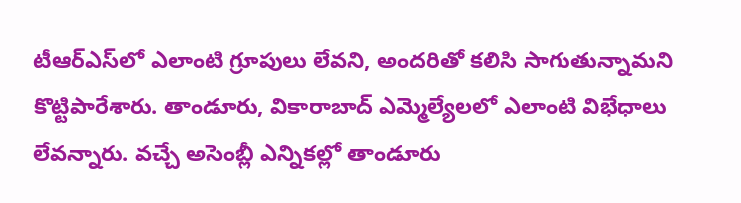టీఆర్ఎస్‌లో ఎలాంటి గ్రూపులు లేవ‌ని, అంద‌రితో క‌లిసి సాగుతున్నామ‌ని కొట్టిపారేశారు. తాండూరు, వికారాబాద్ ఎమ్మెల్యేల‌లో ఎలాంటి విభేధాలు లేవ‌న్నారు. వ‌చ్చే అసెంబ్లీ ఎన్నిక‌ల్లో తాండూరు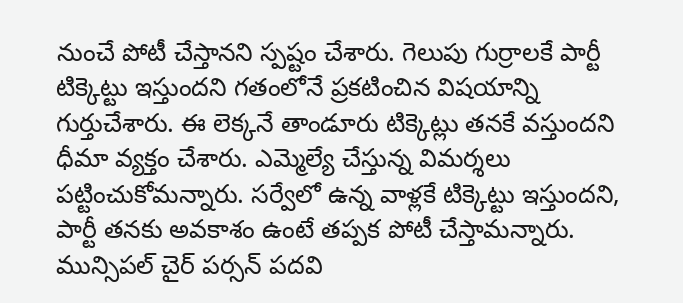నుంచే పోటీ చేస్తాన‌ని స్ప‌ష్టం చేశారు. గెలుపు గుర్రాల‌కే పార్టీ టిక్కెట్టు ఇస్తుంద‌ని గ‌తంలోనే ప్ర‌క‌టించిన విష‌యాన్ని గుర్తుచేశారు. ఈ లెక్క‌నే తాండూరు టిక్కెట్లు త‌న‌కే వ‌స్తుంద‌ని ధీమా వ్య‌క్తం చేశారు. ఎమ్మెల్యే చేస్తున్న విమ‌ర్శ‌లు పట్టించుకోమ‌న్నారు. స‌ర్వేలో ఉన్న వాళ్ల‌కే టిక్కెట్టు ఇస్తుంద‌ని, పార్టీ త‌న‌కు అవ‌కాశం ఉంటే త‌ప్ప‌క పోటీ చేస్తామ‌న్నారు. మున్సిప‌ల్ చైర్ ప‌ర్స‌న్ ప‌ద‌వి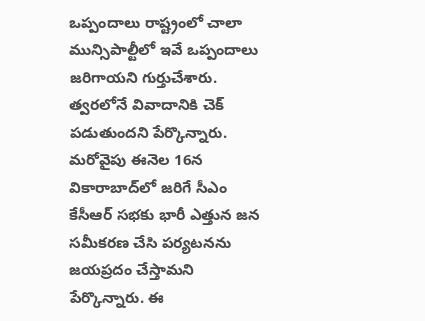ఒప్పందాలు రాష్ట్రంలో చాలా మున్సిపాల్టీలో ఇవే ఒప్పందాలు జ‌రిగాయ‌ని గుర్తుచేశారు. త్వ‌ర‌లోనే వివాదానికి చెక్ ప‌డుతుంద‌ని పేర్కొన్నారు. మ‌రోవైపు ఈనెల 16న వికారాబాద్‌లో జ‌రిగే సీఎం కేసీఆర్ స‌భ‌కు భారీ ఎత్తున జ‌న స‌మీక‌ర‌ణ చేసి ప‌ర్య‌ట‌నను జ‌య‌ప్ర‌దం చేస్తామ‌ని పేర్కొన్నారు. ఈ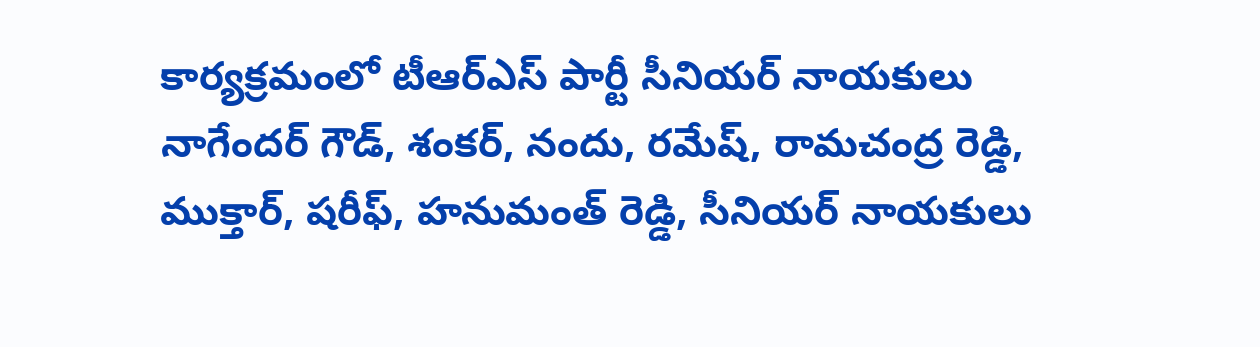కార్యక్రమంలో టీఆర్ఎస్ పార్టీ సీనియర్ నాయకులు నాగేందర్ గౌడ్, శంకర్, నందు, రమేష్, రామచంద్ర రెడ్డి, ముక్తార్, షరీఫ్, హనుమంత్ రెడ్డి, సీనియర్ నాయ‌కులు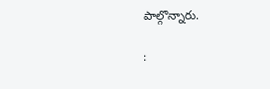పాల్గొన్నారు.

: